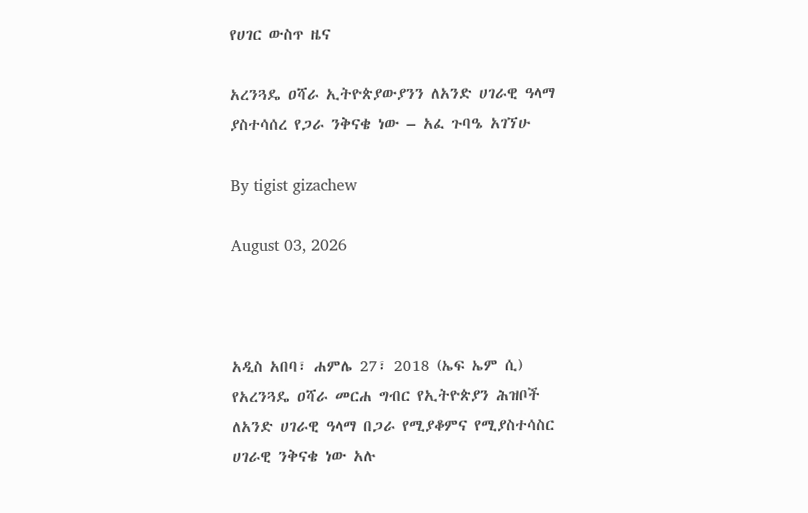የሀገር ውስጥ ዜና

አረንጓዴ ዐሻራ ኢትዮጵያውያንን ለአንድ ሀገራዊ ዓላማ ያስተሳሰረ የጋራ ንቅናቄ ነው – አፈ ጉባዔ አገኘሁ

By tigist gizachew

August 03, 2026



አዲስ አበባ፣ ሐምሌ 27፣ 2018 (ኤፍ ኤም ሲ) የአረንጓዴ ዐሻራ መርሐ ግብር የኢትዮጵያን ሕዝቦች ለአንድ ሀገራዊ ዓላማ በጋራ የሚያቆምና የሚያስተሳስር ሀገራዊ ንቅናቄ ነው አሉ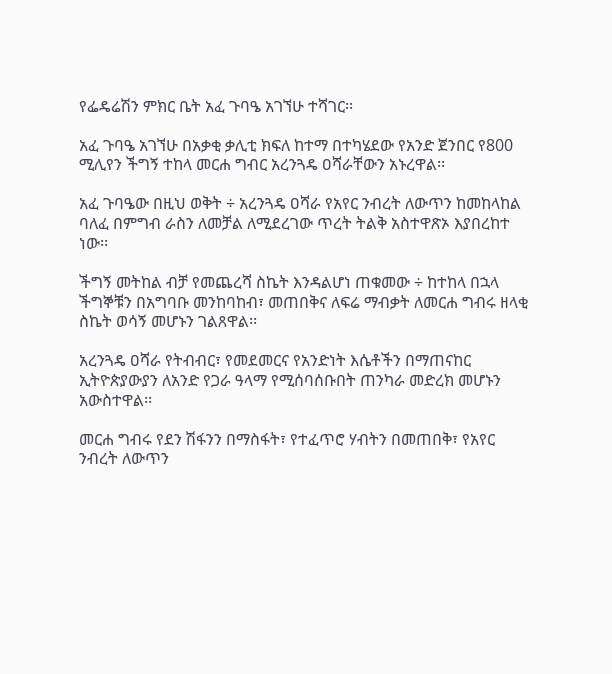የፌዴሬሽን ምክር ቤት አፈ ጉባዔ አገኘሁ ተሻገር፡፡

አፈ ጉባዔ አገኘሁ በአቃቂ ቃሊቲ ክፍለ ከተማ በተካሄደው የአንድ ጀንበር የ800 ሚሊየን ችግኝ ተከላ መርሐ ግብር አረንጓዴ ዐሻራቸውን አኑረዋል፡፡

አፈ ጉባዔው በዚህ ወቅት ÷ አረንጓዴ ዐሻራ የአየር ንብረት ለውጥን ከመከላከል ባለፈ በምግብ ራስን ለመቻል ለሚደረገው ጥረት ትልቅ አስተዋጽኦ እያበረከተ ነው፡፡

ችግኝ መትከል ብቻ የመጨረሻ ስኬት እንዳልሆነ ጠቁመው ÷ ከተከላ በኋላ ችግኞቹን በአግባቡ መንከባከብ፣ መጠበቅና ለፍሬ ማብቃት ለመርሐ ግብሩ ዘላቂ ስኬት ወሳኝ መሆኑን ገልጸዋል፡፡

አረንጓዴ ዐሻራ የትብብር፣ የመደመርና የአንድነት እሴቶችን በማጠናከር ኢትዮጵያውያን ለአንድ የጋራ ዓላማ የሚሰባሰቡበት ጠንካራ መድረክ መሆኑን አውስተዋል፡፡

መርሐ ግብሩ የደን ሽፋንን በማስፋት፣ የተፈጥሮ ሃብትን በመጠበቅ፣ የአየር ንብረት ለውጥን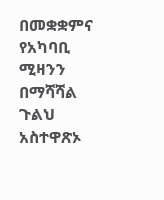በመቋቋምና የአካባቢ ሚዛንን በማሻሻል ጉልህ አስተዋጽኦ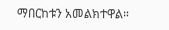ማበርከቱን አመልክተዋል።